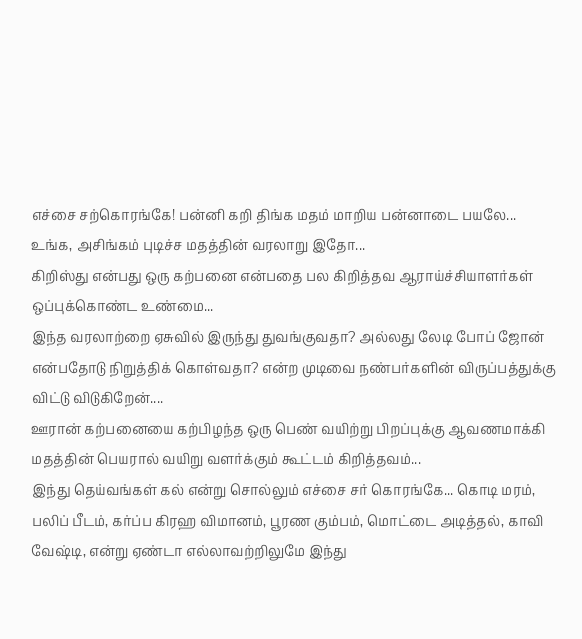எச்சை சற்கொரங்கே! பன்னி கறி திங்க மதம் மாறிய பன்னாடை பயலே...
உங்க, அசிங்கம் புடிச்ச மதத்தின் வரலாறு இதோ...
கிறிஸ்து என்பது ஒரு கற்பனை என்பதை பல கிறித்தவ ஆராய்ச்சியாளர்கள் ஒப்புக்கொண்ட உண்மை...
இந்த வரலாற்றை ஏசுவில் இருந்து துவங்குவதா? அல்லது லேடி போப் ஜோன் என்பதோடு நிறுத்திக் கொள்வதா? என்ற முடிவை நண்பர்களின் விருப்பத்துக்கு விட்டு விடுகிறேன்....
ஊரான் கற்பனையை கற்பிழந்த ஒரு பெண் வயிற்று பிறப்புக்கு ஆவணமாக்கி மதத்தின் பெயரால் வயிறு வளர்க்கும் கூட்டம் கிறித்தவம்...
இந்து தெய்வங்கள் கல் என்று சொல்லும் எச்சை சர் கொரங்கே... கொடி மரம், பலிப் பீடம், கர்ப்ப கிரஹ விமானம், பூரண கும்பம், மொட்டை அடித்தல், காவி வேஷ்டி, என்று ஏண்டா எல்லாவற்றிலுமே இந்து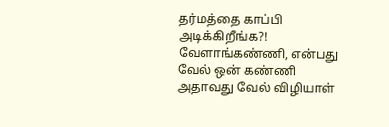தர்மத்தை காப்பி அடிக்கிறீங்க?!
வேளாங்கண்ணி, என்பது வேல் ஒன் கண்ணி அதாவது வேல் விழியாள்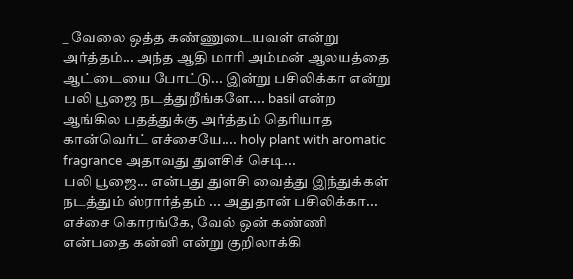_ வேலை ஒத்த கண்ணுடையவள் என்று அர்த்தம்... அந்த ஆதி மாரி அம்மன் ஆலயத்தை ஆட்டையை போட்டு... இன்று பசிலிக்கா என்று பலி பூஜை நடத்துறீங்களே.... basil என்ற ஆங்கில பதத்துக்கு அர்த்தம் தெரியாத கான்வெர்ட் எச்சையே.... holy plant with aromatic fragrance அதாவது துளசிச் செடி...
பலி பூஜை... என்பது துளசி வைத்து இந்துக்கள் நடத்தும் ஸ்ரார்த்தம் ... அதுதான் பசிலிக்கா... எச்சை கொரங்கே, வேல் ஒன் கண்ணி என்பதை கன்னி என்று குறிலாக்கி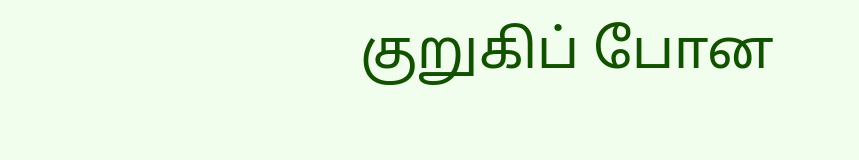குறுகிப் போன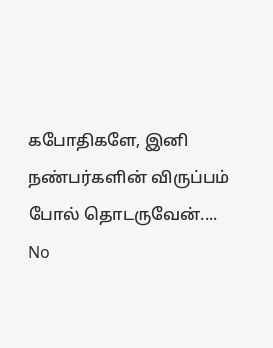கபோதிகளே, இனி நண்பர்களின் விருப்பம் போல் தொடருவேன்....
No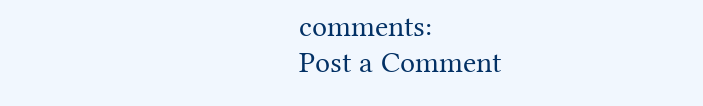comments:
Post a Comment